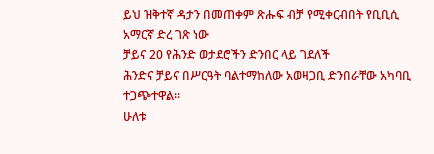ይህ ዝቅተኛ ዳታን በመጠቀም ጽሑፍ ብቻ የሚቀርብበት የቢቢሲ አማርኛ ድረ ገጽ ነው
ቻይና 20 የሕንድ ወታደሮችን ድንበር ላይ ገደለች
ሕንድና ቻይና በሥርዓት ባልተማከለው አወዛጋቢ ድንበራቸው አካባቢ ተጋጭተዋል፡፡
ሁለቱ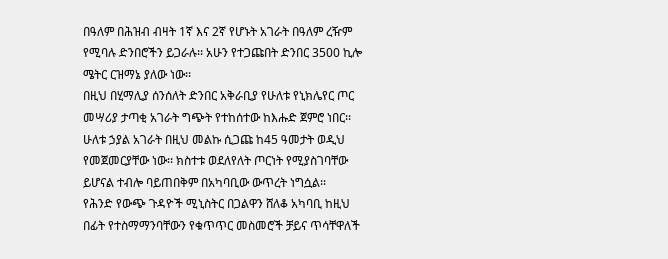በዓለም በሕዝብ ብዛት 1ኛ እና 2ኛ የሆኑት አገራት በዓለም ረዥም የሚባሉ ድንበሮችን ይጋራሉ፡፡ አሁን የተጋጩበት ድንበር 3500 ኪሎ ሜትር ርዝማኔ ያለው ነው፡፡
በዚህ በሂማሊያ ሰንሰለት ድንበር አቅራቢያ የሁለቱ የኒክሌየር ጦር መሣሪያ ታጣቂ አገራት ግጭት የተከሰተው ከእሑድ ጀምሮ ነበር፡፡
ሁለቱ ኃያል አገራት በዚህ መልኩ ሲጋጩ ከ45 ዓመታት ወዲህ የመጀመርያቸው ነው፡፡ ክስተቱ ወደለየለት ጦርነት የሚያስገባቸው ይሆናል ተብሎ ባይጠበቅም በአካባቢው ውጥረት ነግሷል፡፡
የሕንድ የውጭ ጉዳዮች ሚኒስትር በጋልዋን ሸለቆ አካባቢ ከዚህ በፊት የተስማማንባቸውን የቁጥጥር መስመሮች ቻይና ጥሳቸዋለች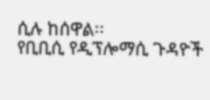ሲሉ ከሰዋል፡፡
የቢቢሲ የዲፕሎማሲ ጉዳዮች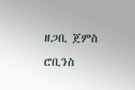ዘጋቢ ጀምስ ሮቢንስ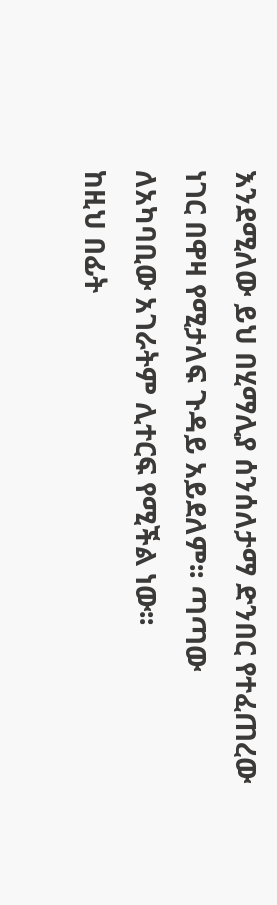እንደሚለው ይህ በሂማሊያ ሰንሰለታማ ድንበር የተፈጠረው ነገር በዋዛ የሚታለፍ ጉዳይ አይደለም፡፡ ጣጣው ለአካባቢው አገራትም ሊተርፍ የሚችል ነው፡፡
ከዚህ በፊት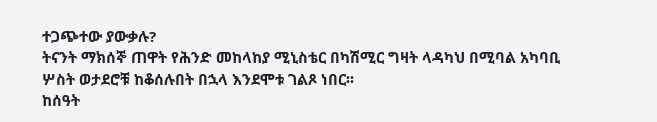ተጋጭተው ያውቃሉ?
ትናንት ማክሰኞ ጠዋት የሕንድ መከላከያ ሚኒስቴር በካሽሚር ግዛት ላዳካህ በሚባል አካባቢ ሦስት ወታደሮቹ ከቆሰሉበት በኋላ እንደሞቱ ገልጾ ነበር፡፡
ከሰዓት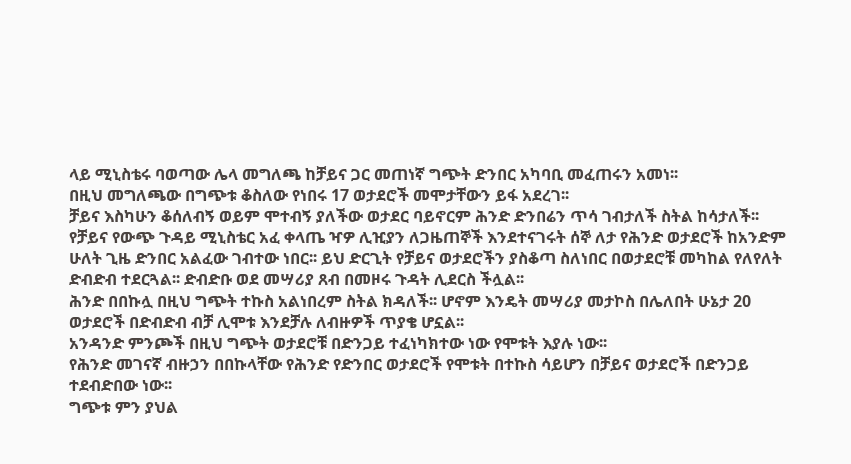ላይ ሚኒስቴሩ ባወጣው ሌላ መግለጫ ከቻይና ጋር መጠነኛ ግጭት ድንበር አካባቢ መፈጠሩን አመነ፡፡
በዚህ መግለጫው በግጭቱ ቆስለው የነበሩ 17 ወታደሮች መሞታቸውን ይፋ አደረገ፡፡
ቻይና እስካሁን ቆሰለብኝ ወይም ሞተብኝ ያለችው ወታደር ባይኖርም ሕንድ ድንበሬን ጥሳ ገብታለች ስትል ከሳታለች፡፡
የቻይና የውጭ ጉዳይ ሚኒስቴር አፈ ቀላጤ ዣዎ ሊዢያን ለጋዜጠኞች እንደተናገሩት ሰኞ ለታ የሕንድ ወታደሮች ከአንድም ሁለት ጊዜ ድንበር አልፈው ገብተው ነበር፡፡ ይህ ድርጊት የቻይና ወታደሮችን ያስቆጣ ስለነበር በወታደሮቹ መካከል የለየለት ድብድብ ተደርጓል፡፡ ድብድቡ ወደ መሣሪያ ጸብ በመዞሩ ጉዳት ሊደርስ ችሏል፡፡
ሕንድ በበኩሏ በዚህ ግጭት ተኩስ አልነበረም ስትል ክዳለች፡፡ ሆኖም እንዴት መሣሪያ መታኮስ በሌለበት ሁኔታ 20 ወታደሮች በድብድብ ብቻ ሊሞቱ እንደቻሉ ለብዙዎች ጥያቄ ሆኗል፡፡
አንዳንድ ምንጮች በዚህ ግጭት ወታደሮቹ በድንጋይ ተፈነካክተው ነው የሞቱት እያሉ ነው፡፡
የሕንድ መገናኛ ብዙኃን በበኩላቸው የሕንድ የድንበር ወታደሮች የሞቱት በተኩስ ሳይሆን በቻይና ወታደሮች በድንጋይ ተደብድበው ነው፡፡
ግጭቱ ምን ያህል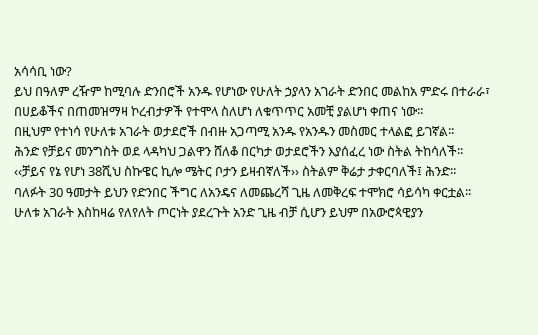አሳሳቢ ነው?
ይህ በዓለም ረዥም ከሚባሉ ድንበሮች አንዱ የሆነው የሁለት ኃያላን አገራት ድንበር መልከአ ምድሩ በተራራ፣ በሀይቆችና በጠመዝማዛ ኮረብታዎች የተሞላ ስለሆነ ለቁጥጥር አመቺ ያልሆነ ቀጠና ነው፡፡
በዚህም የተነሳ የሁለቱ አገራት ወታደሮች በብዙ አጋጣሚ አንዱ የአንዱን መስመር ተላልፎ ይገኛል፡፡
ሕንድ የቻይና መንግስት ወደ ላዳካህ ጋልዋን ሸለቆ በርካታ ወታደሮችን እያሰፈረ ነው ስትል ትከሳለች፡፡
‹‹ቻይና የኔ የሆነ 38ሺህ ስኩዌር ኪሎ ሜትር ቦታን ይዛብኛለች›› ስትልም ቅሬታ ታቀርባለች፤ ሕንድ፡፡
ባለፉት 30 ዓመታት ይህን የድንበር ችግር ለአንዴና ለመጨረሻ ጊዜ ለመቅረፍ ተሞክሮ ሳይሳካ ቀርቷል፡፡
ሁለቱ አገራት እስከዛሬ የለየለት ጦርነት ያደረጉት አንድ ጊዜ ብቻ ሲሆን ይህም በአውሮጳዊያን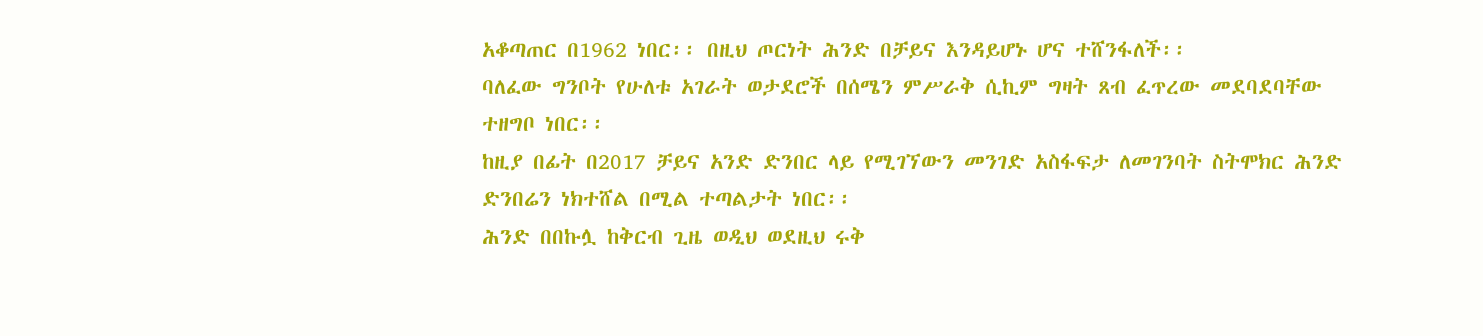አቆጣጠር በ1962 ነበር፡፡ በዚህ ጦርነት ሕንድ በቻይና እንዳይሆኑ ሆና ተሸንፋለች፡፡
ባለፈው ግንቦት የሁለቱ አገራት ወታደሮች በሰሜን ምሥራቅ ሲኪም ግዛት ጸብ ፈጥረው መደባደባቸው ተዘግቦ ነበር፡፡
ከዚያ በፊት በ2017 ቻይና አንድ ድንበር ላይ የሚገኘውን መንገድ አስፋፍታ ለመገንባት ስትሞክር ሕንድ ድንበሬን ነክተሸል በሚል ተጣልታት ነበር፡፡
ሕንድ በበኩሏ ከቅርብ ጊዜ ወዲህ ወደዚህ ሩቅ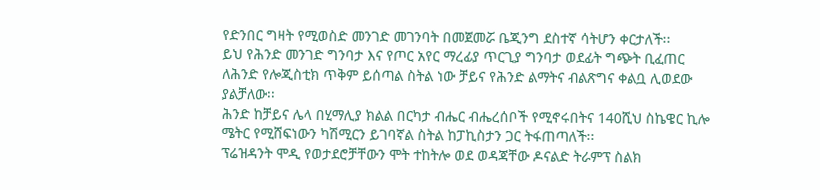የድንበር ግዛት የሚወስድ መንገድ መገንባት በመጀመሯ ቤጂንግ ደስተኛ ሳትሆን ቀርታለች፡፡
ይህ የሕንድ መንገድ ግንባታ እና የጦር አየር ማረፊያ ጥርጊያ ግንባታ ወደፊት ግጭት ቢፈጠር ለሕንድ የሎጂስቲክ ጥቅም ይሰጣል ስትል ነው ቻይና የሕንድ ልማትና ብልጽግና ቀልቧ ሊወደው ያልቻለው፡፡
ሕንድ ከቻይና ሌላ በሂማሊያ ክልል በርካታ ብሔር ብሔረሰቦች የሚኖሩበትና 140ሺህ ስኬዌር ኪሎ ሜትር የሚሸፍነውን ካሽሚርን ይገባኛል ስትል ከፓኪስታን ጋር ትፋጠጣለች፡፡
ፕሬዝዳንት ሞዲ የወታደሮቻቸውን ሞት ተከትሎ ወደ ወዳጃቸው ዶናልድ ትራምፕ ስልክ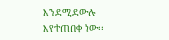እንደሚደውሉ እየተጠበቀ ነው፡፡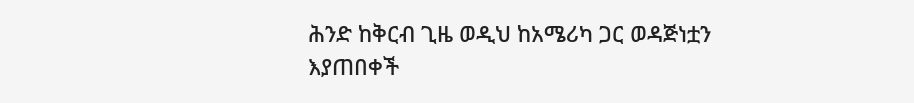ሕንድ ከቅርብ ጊዜ ወዲህ ከአሜሪካ ጋር ወዳጅነቷን እያጠበቀች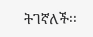ትገኛለች፡፡